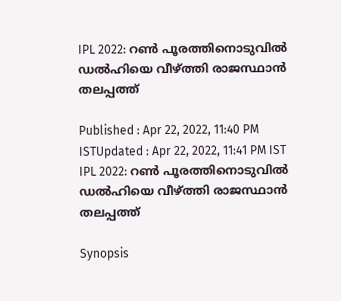IPL 2022: റണ്‍ പൂരത്തിനൊടുവില്‍ ഡല്‍ഹിയെ വീഴ്ത്തി രാജസ്ഥാന്‍ തലപ്പത്ത്

Published : Apr 22, 2022, 11:40 PM ISTUpdated : Apr 22, 2022, 11:41 PM IST
IPL 2022: റണ്‍ പൂരത്തിനൊടുവില്‍ ഡല്‍ഹിയെ വീഴ്ത്തി രാജസ്ഥാന്‍ തലപ്പത്ത്

Synopsis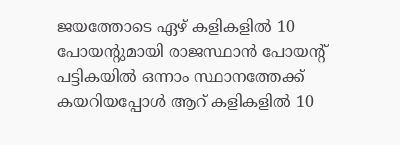ജയത്തോടെ ഏഴ് കളികളില്‍ 10 പോയന്‍റുമായി രാജസ്ഥാന്‍ പോയന്‍റ് പട്ടികയില്‍ ഒന്നാം സ്ഥാനത്തേക്ക് കയറിയപ്പോള്‍ ആറ് കളികളില്‍ 10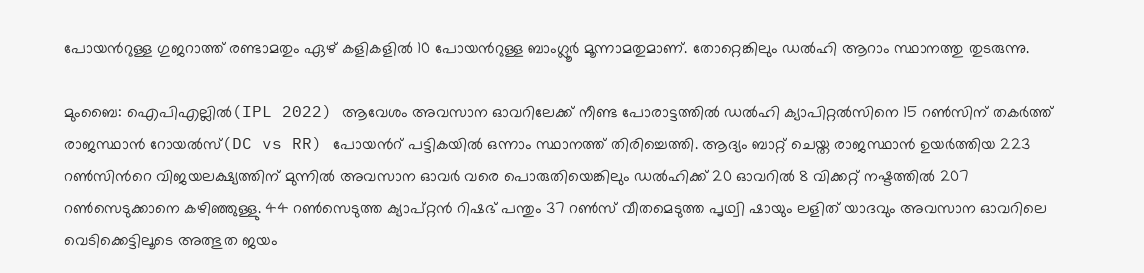പോയന്‍റുള്ള ഗുജറാത്ത് രണ്ടാമതും ഏഴ് കളികളില്‍ 10 പോയന്‍റുള്ള ബാംഗ്ലൂര്‍ മൂന്നാമതുമാണ്. തോറ്റെങ്കിലും ഡല്‍ഹി ആറാം സ്ഥാനത്തു തുടരുന്നു.

മുംബൈ: ഐപിഎല്ലില്‍(IPL 2022) ആവേശം അവസാന ഓവറിലേക്ക് നീണ്ട പോരാട്ടത്തില്‍ ഡല്‍ഹി ക്യാപിറ്റല്‍സിനെ 15 റണ്‍സിന് തകര്‍ത്ത് രാജസ്ഥാന്‍ റോയല്‍സ്(DC vs RR) പോയന്‍റ് പട്ടികയില്‍ ഒന്നാം സ്ഥാനത്ത് തിരിച്ചെത്തി. ആദ്യം ബാറ്റ് ചെയ്ത രാജസ്ഥാന്‍ ഉയര്‍ത്തിയ 223 റണ്‍സിന്‍റെ വിജയലക്ഷ്യത്തിന് മുന്നില്‍ അവസാന ഓവര്‍ വരെ പൊരുതിയെങ്കിലും ഡല്‍ഹിക്ക് 20 ഓവറില്‍ 8 വിക്കറ്റ് നഷ്ടത്തില്‍ 207 റണ്‍സെടുക്കാനെ കഴിഞ്ഞുള്ളു. 44 റണ്‍സെടുത്ത ക്യാപ്റ്റന്‍ റിഷഭ് പന്തും 37 റണ്‍സ് വീതമെടുത്ത പൃഥ്വി ഷായും ലളിത് യാദവും അവസാന ഓവറിലെ വെടിക്കെട്ടിലൂടെ അത്ഭുത ജയം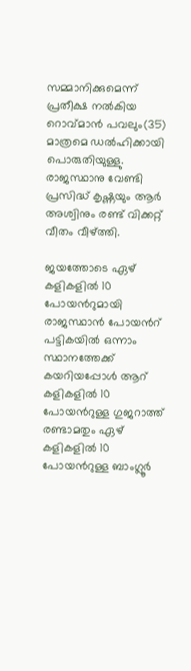സമ്മാനിക്കുമെന്ന് പ്രതീക്ഷ നല്‍കിയ റൊവ്‌മാന്‍ പവലും(35) മാത്രമെ ഡല്‍ഹിക്കായി പൊരുതിയുള്ളു.  രാജസ്ഥാനു വേണ്ടി പ്രസിദ്ധ് കൃഷ്ണയും ആര്‍ അശ്വിനും രണ്ട് വിക്കറ്റ് വീതം വീഴ്ത്തി.

ജയത്തോടെ ഏഴ് കളികളില്‍ 10 പോയന്‍റുമായി രാജസ്ഥാന്‍ പോയന്‍റ് പട്ടികയില്‍ ഒന്നാം സ്ഥാനത്തേക്ക് കയറിയപ്പോള്‍ ആറ് കളികളില്‍ 10 പോയന്‍റുള്ള ഗുജറാത്ത് രണ്ടാമതും ഏഴ് കളികളില്‍ 10 പോയന്‍റുള്ള ബാംഗ്ലൂര്‍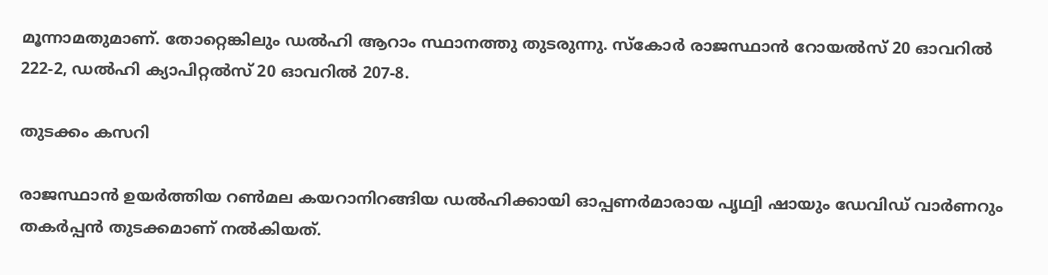മൂന്നാമതുമാണ്. തോറ്റെങ്കിലും ഡല്‍ഹി ആറാം സ്ഥാനത്തു തുടരുന്നു. സ്കോര്‍ രാജസ്ഥാന്‍ റോയല്‍സ് 20 ഓവറില്‍ 222-2, ഡല്‍ഹി ക്യാപിറ്റല്‍സ് 20 ഓവറില്‍ 207-8.

തുടക്കം കസറി

രാജസ്ഥാന്‍ ഉയര്‍ത്തിയ റണ്‍മല കയറാനിറങ്ങിയ ഡല്‍ഹിക്കായി ഓപ്പണര്‍മാരായ പൃഥ്വി ഷായും ഡേവിഡ് വാര്‍ണറും തകര്‍പ്പന്‍ തുടക്കമാണ് നല്‍കിയത്.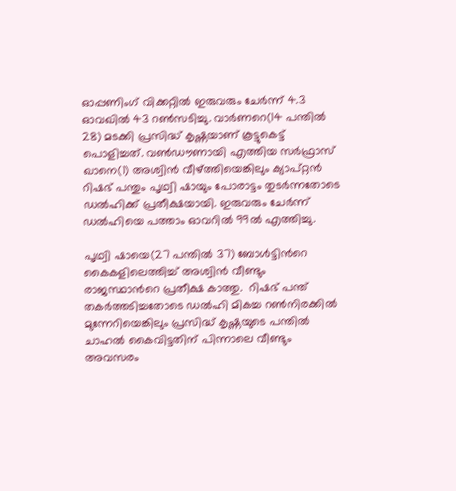ഓപ്പണിംഗ് വിക്കറ്റില്‍ ഇരുവരും ചേര്‍ന്ന് 4.3 ഓവഖില്‍ 43 റണ്‍സടിച്ചു. വാര്‍ണറെ(14 പന്തില്‍ 28) മടക്കി പ്രസിദ്ധ് കൃഷ്ണയാണ് കൂട്ടുകെട്ട് പൊളിച്ചത്. വണ്‍ഡൗണായി എത്തിയ സര്‍ഫ്രാസ് ഖാനെ(1) അശ്വിന്‍ വീഴ്ത്തിയെങ്കിലും ക്യാപ്റ്റന്‍ റിഷഭ് പന്തും പൃഥ്വി ഷായും പോരാട്ടം തുടര്‍ന്നതോടെ ഡല്‍ഹിക്ക് പ്രതീക്ഷയായി. ഇരുവരും ചേര്‍ന്ന് ഡല്‍ഹിയെ പത്താം ഓവറില്‍ 99ല്‍ എത്തിച്ചു.

പൃഥ്വി ഷായെ(27 പന്തില്‍ 37) ബോള്‍ട്ടിന്‍റെ കൈകളിലെത്തിച്ച് അശ്വിന്‍ വീണ്ടും രാജസ്ഥാന്‍റെ പ്രതീക്ഷ കാത്തു.  റിഷഭ് പന്ത് തകര്‍ത്തടിച്ചതോടെ ഡല്‍ഹി മികച്ച റണ്‍നിരക്കില്‍ മുന്നേറിയെങ്കിലും പ്രസിദ്ധ് കൃഷ്ണയുടെ പന്തില്‍ ചാഹല്‍ കൈവിട്ടതിന് പിന്നാലെ വീണ്ടും അവസരം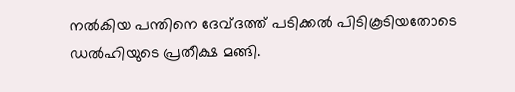നല്‍കിയ പന്തിനെ ദേവ്‌ദത്ത് പടിക്കല്‍ പിടികൂടിയതോടെ ഡല്‍ഹിയുടെ പ്രതീക്ഷ മങ്ങി.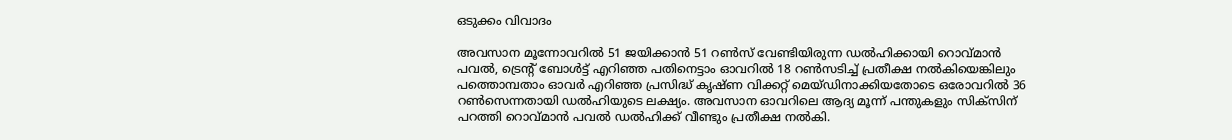ഒടുക്കം വിവാദം

അവസാന മൂന്നോവറില്‍ 51 ജയിക്കാന്‍ 51 റണ്‍സ് വേണ്ടിയിരുന്ന ഡല്‍ഹിക്കായി റൊവ്മാന്‍ പവല്‍, ട്രെന്‍റ് ബോള്‍ട്ട് എറിഞ്ഞ പതിനെട്ടാം ഓവറില്‍ 18 റണ്‍സടിച്ച് പ്രതീക്ഷ നല്‍കിയെങ്കിലും പത്തൊമ്പതാം ഓവര്‍ എറിഞ്ഞ‌ പ്രസിദ്ധ് കൃഷ്ണ വിക്കറ്റ് മെയ്ഡിനാക്കിയതോടെ ഒരോവറില്‍ 36 റണ്‍സെന്നതായി ഡല്‍ഹിയുടെ ലക്ഷ്യം. അവസാന ഓവറിലെ ആദ്യ മൂന്ന് പന്തുകളും സിക്സിന് പറത്തി റൊവ്‌മാന്‍ പവല്‍ ഡല്‍ഹിക്ക് വീണ്ടും പ്രതീക്ഷ നല്‍കി.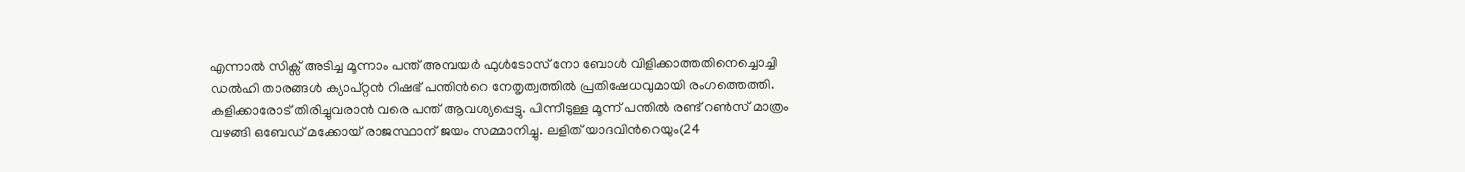എന്നാല്‍ സിക്സ് അടിച്ച മൂന്നാം പന്ത് അമ്പയര്‍ ഫുള്‍ടോസ് നോ ബോള്‍ വിളിക്കാത്തതിനെച്ചൊച്ചി ഡല്‍ഹി താരങ്ങള്‍ ക്യാപ്റ്റന്‍ റിഷഭ് പന്തിന്‍റെ നേതൃത്വത്തില്‍ പ്രതിഷേധവുമായി രംഗത്തെത്തി. കളിക്കാരോട് തിരിച്ചുവരാന്‍ വരെ പന്ത് ആവശ്യപ്പെട്ടു. പിന്നീടുള്ള മൂന്ന് പന്തില്‍ രണ്ട് റണ്‍സ് മാത്രം വഴങ്ങി ഒബേഡ് മക്കോയ് രാജസ്ഥാന് ജയം സമ്മാനിച്ചു. ലളിത് യാദവിന്‍റെയും(24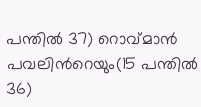പന്തില്‍ 37) റൊവ്മാന്‍ പവലിന്‍റെയും(15 പന്തില്‍ 36)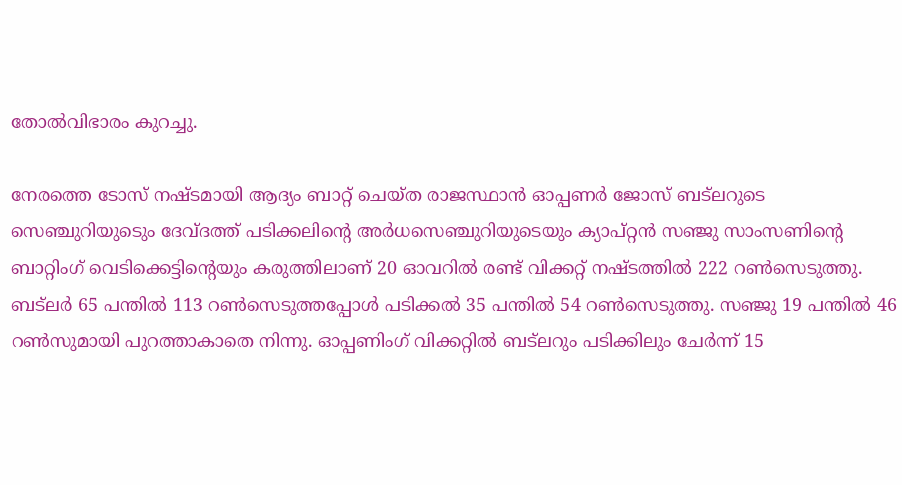തോല്‍വിഭാരം കുറച്ചു.

നേരത്തെ ടോസ് നഷ്ടമായി ആദ്യം ബാറ്റ് ചെയ്ത രാജസ്ഥാന്‍ ഓപ്പണര്‍ ജോസ് ബട്‌ലറുടെ സെഞ്ചുറിയുടെും ദേവ്‌ദത്ത് പടിക്കലിന്‍റെ അര്‍ധസെഞ്ചുറിയുടെയും ക്യാപ്റ്റന്‍ സഞ്ജു സാംസണിന്‍റെ ബാറ്റിംഗ് വെടിക്കെട്ടിന്‍റെയും കരുത്തിലാണ് 20 ഓവറില്‍ രണ്ട് വിക്കറ്റ് നഷ്ടത്തില്‍ 222 റണ്‍സെടുത്തു. ബട്‌ലര്‍ 65 പന്തില്‍ 113 റണ്‍സെടുത്തപ്പോള്‍ പടിക്കല്‍ 35 പന്തില്‍ 54 റണ്‍സെടുത്തു. സഞ്ജു 19 പന്തില്‍ 46 റണ്‍സുമായി പുറത്താകാതെ നിന്നു. ഓപ്പണിംഗ് വിക്കറ്റില്‍ ബട്‌ലറും പടിക്കിലും ചേര്‍ന്ന് 15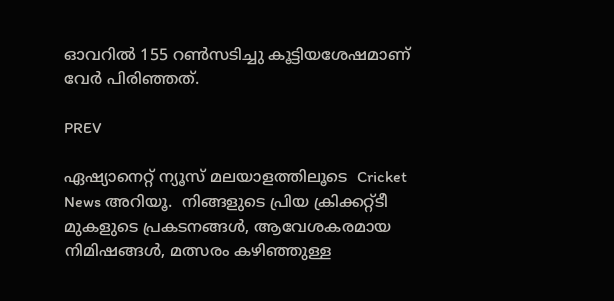ഓവറില്‍ 155 റണ്‍സടിച്ചു കൂട്ടിയശേഷമാണ് വേര്‍ പിരിഞ്ഞത്.

PREV

ഏഷ്യാനെറ്റ് ന്യൂസ് മലയാളത്തിലൂടെ  Cricket News അറിയൂ.  നിങ്ങളുടെ പ്രിയ ക്രിക്കറ്റ്ടീ മുകളുടെ പ്രകടനങ്ങൾ, ആവേശകരമായ നിമിഷങ്ങൾ, മത്സരം കഴിഞ്ഞുള്ള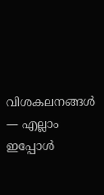വിശകലനങ്ങൾ — എല്ലാം ഇപ്പോൾ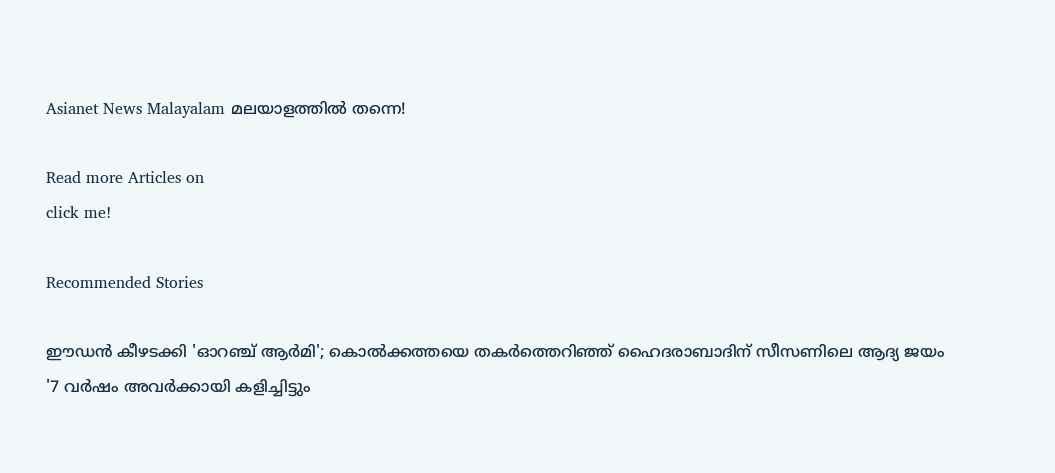Asianet News Malayalam മലയാളത്തിൽ തന്നെ!

Read more Articles on
click me!

Recommended Stories

ഈഡൻ കീഴടക്കി 'ഓറഞ്ച് ആർമി'; കൊൽക്കത്തയെ തകർത്തെറിഞ്ഞ് ഹൈദരാബാദിന് സീസണിലെ ആദ്യ ജയം
'7 വർഷം അവര്‍ക്കായി കളിച്ചിട്ടും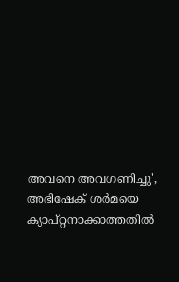അവനെ അവഗണിച്ചു', അഭിഷേക് ശർമയെ ക്യാപ്റ്റനാക്കാത്തതിൽ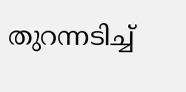തുറന്നടിച്ച്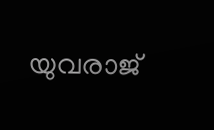യുവരാജ്